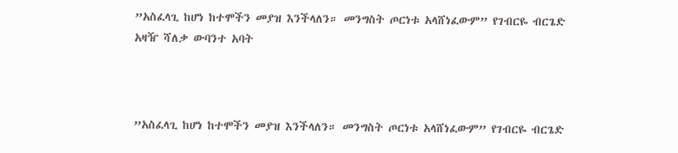”አስፈላጊ ከሆነ ከተሞችን መያዝ እንችላለን። መንግስት ጦርነቱ አላሸነፈውም” የገብርዬ ብርጌድ አዛዥ ሻለቃ ውባንተ አባት



”አስፈላጊ ከሆነ ከተሞችን መያዝ እንችላለን። መንግስት ጦርነቱ አላሸነፈውም” የገብርዬ ብርጌድ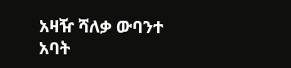አዛዥ ሻለቃ ውባንተ አባት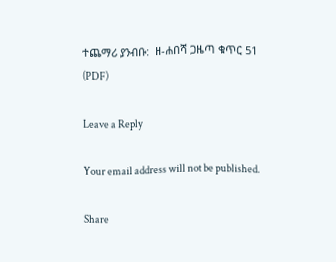ተጨማሪ ያንብቡ:  ዘ-ሐበሻ ጋዜጣ ቁጥር 51 (PDF)

Leave a Reply

Your email address will not be published.

Share